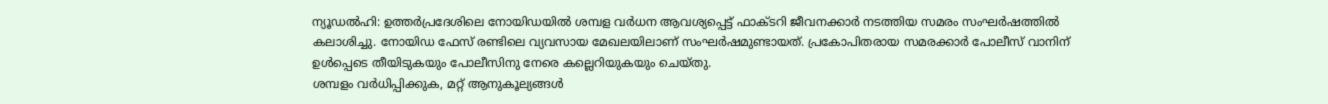ന്യൂഡൽഹി: ഉത്തർപ്രദേശിലെ നോയിഡയിൽ ശമ്പള വർധന ആവശ്യപ്പെട്ട് ഫാക്ടറി ജീവനക്കാർ നടത്തിയ സമരം സംഘർഷത്തിൽ കലാശിച്ചു. നോയിഡ ഫേസ് രണ്ടിലെ വ്യവസായ മേഖലയിലാണ് സംഘർഷമുണ്ടായത്. പ്രകോപിതരായ സമരക്കാർ പോലീസ് വാനിന് ഉൾപ്പെടെ തീയിടുകയും പോലീസിനു നേരെ കല്ലെറിയുകയും ചെയ്തു.
ശമ്പളം വർധിപ്പിക്കുക, മറ്റ് ആനുകൂല്യങ്ങൾ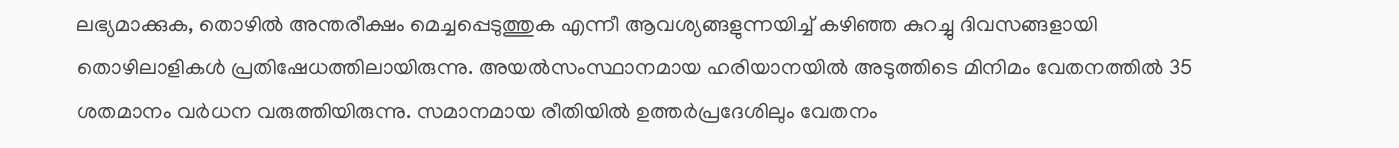ലഭ്യമാക്കുക, തൊഴിൽ അന്തരീക്ഷം മെച്ചപ്പെടുത്തുക എന്നീ ആവശ്യങ്ങളുന്നയിച്ച് കഴിഞ്ഞ കുറച്ചു ദിവസങ്ങളായി തൊഴിലാളികൾ പ്രതിഷേധത്തിലായിരുന്നു. അയൽസംസ്ഥാനമായ ഹരിയാനയിൽ അടുത്തിടെ മിനിമം വേതനത്തിൽ 35 ശതമാനം വർധന വരുത്തിയിരുന്നു. സമാനമായ രീതിയിൽ ഉത്തർപ്രദേശിലും വേതനം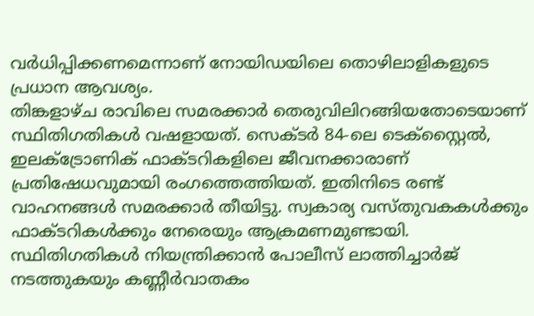വർധിപ്പിക്കണമെന്നാണ് നോയിഡയിലെ തൊഴിലാളികളുടെ പ്രധാന ആവശ്യം.
തിങ്കളാഴ്ച രാവിലെ സമരക്കാർ തെരുവിലിറങ്ങിയതോടെയാണ് സ്ഥിതിഗതികൾ വഷളായത്. സെക്ടർ 84-ലെ ടെക്സ്റ്റൈൽ, ഇലക്ട്രോണിക് ഫാക്ടറികളിലെ ജീവനക്കാരാണ് പ്രതിഷേധവുമായി രംഗത്തെത്തിയത്. ഇതിനിടെ രണ്ട് വാഹനങ്ങൾ സമരക്കാർ തീയിട്ടു. സ്വകാര്യ വസ്തുവകകൾക്കും ഫാക്ടറികൾക്കും നേരെയും ആക്രമണമുണ്ടായി. സ്ഥിതിഗതികൾ നിയന്ത്രിക്കാൻ പോലീസ് ലാത്തിച്ചാർജ് നടത്തുകയും കണ്ണീർവാതകം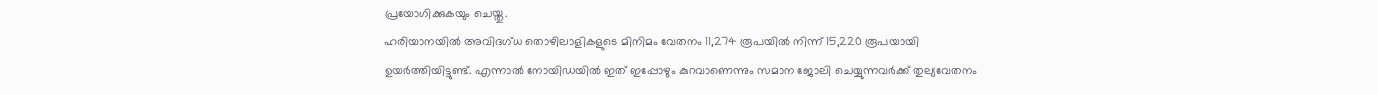പ്രയോഗിക്കുകയും ചെയ്തു.
ഹരിയാനയിൽ അവിദഗ്ധ തൊഴിലാളികളുടെ മിനിമം വേതനം 11,274 രൂപയിൽ നിന്ന് 15,220 രൂപയായി ഉയർത്തിയിട്ടുണ്ട്. എന്നാൽ നോയിഡയിൽ ഇത് ഇപ്പോഴും കുറവാണെന്നും സമാന ജോലി ചെയ്യുന്നവർക്ക് തുല്യവേതനം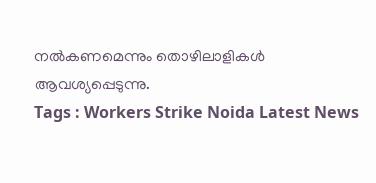നൽകണമെന്നും തൊഴിലാളികൾ ആവശ്യപ്പെടുന്നു.
Tags : Workers Strike Noida Latest News